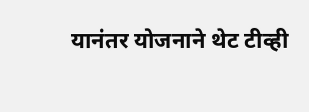यानंतर योजनाने थेट टीव्ही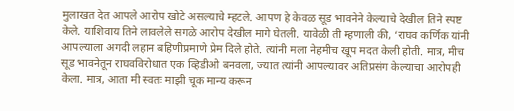मुलाखत देत आपले आरोप खोटे असल्याचे म्हटले. आपण हे केवळ सूड भावनेने केल्याचे देखील तिने स्पष्ट केले. याशिवाय तिने लावलेले सगळे आरोप देखील मागे घेतली. यावेळी ती म्हणाली की, ‘राघव कर्णिक यांनी आपल्याला अगदी लहान बहिणीप्रमाणे प्रेम दिले होते. त्यांनी मला नेहमीच खूप मदत केली होती. मात्र, मीच सूड भावनेतून राघवविरोधात एक व्हिडीओ बनवला, ज्यात त्यांनी आपल्यावर अतिप्रसंग केल्याचा आरोपही केला. मात्र, आता मी स्वतः माझी चूक मान्य करून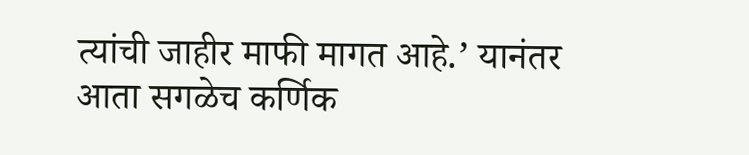त्यांची जाहीर माफी मागत आहे.’ यानंतर आता सगळेच कर्णिक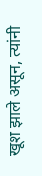खूश झाले असून, त्यांनी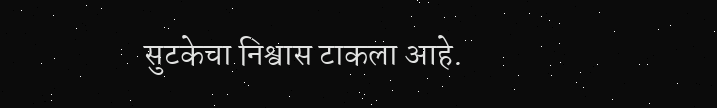सुटकेचा निश्वास टाकला आहे.